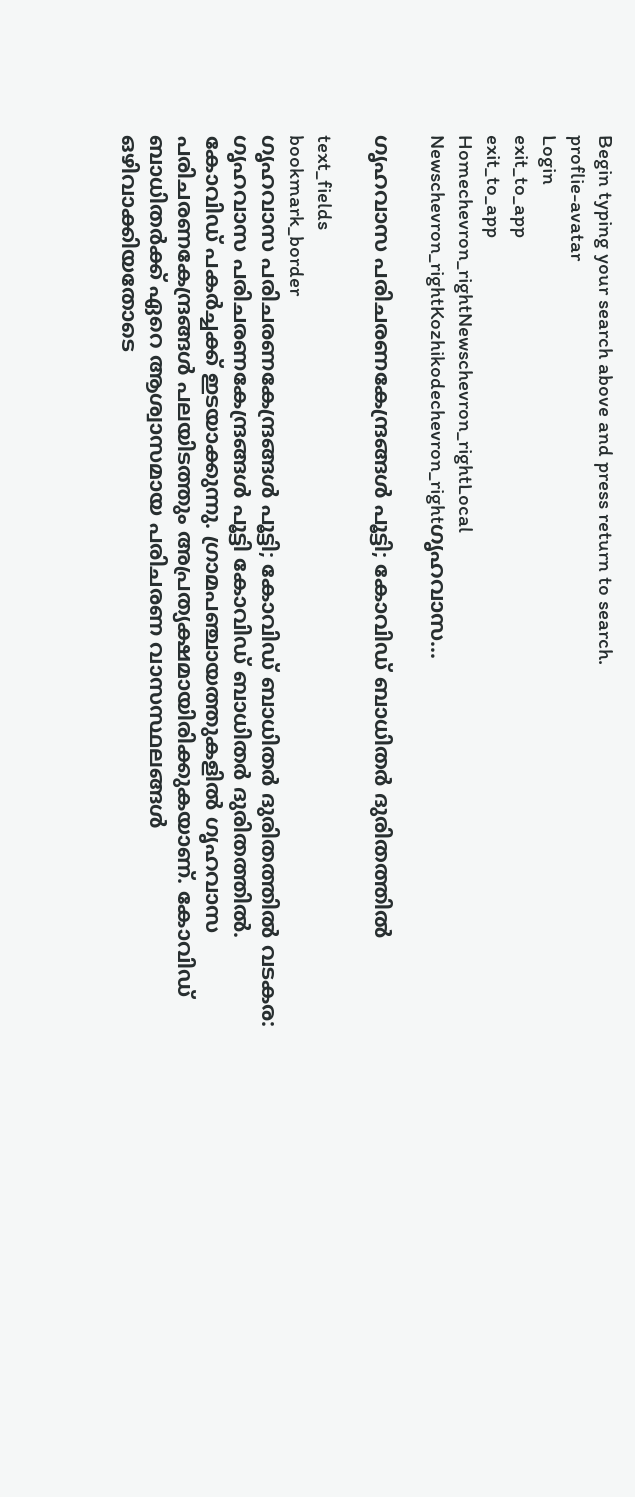Begin typing your search above and press return to search.
proflie-avatar
Login
exit_to_app
exit_to_app
Homechevron_rightNewschevron_rightLocal Newschevron_rightKozhikodechevron_rightഗൃഹവാസ...

ഗൃഹവാസ പരിചരണകേന്ദ്രങ്ങൾ പൂട്ടി; കോവിഡ് ബാധിതർ ദുരിതത്തിൽ

text_fields
bookmark_border
ഗൃഹവാസ പരിചരണകേന്ദ്രങ്ങൾ പൂട്ടി; കോവിഡ് ബാധിതർ ദുരിതത്തിൽ വടകര: ഗൃഹവാസ പരിചരണകേന്ദ്രങ്ങൾ പൂട്ടി കോവിഡ് ബാധിതർ ദുരിതത്തിൽ. കോവിഡ് പകർച്ചക്ക് ഇടയാക്കുന്നു. ഗ്രാമപഞ്ചായത്തുകളിൽ ഗൃഹവാസ പരിചരണകേന്ദ്രങ്ങൾ പലയിടത്തും അപ്രത്യക്ഷമായിരിക്കുകയാണ്. കോവിഡ് ബാധിതർക്ക് ഏറെ ആശ്വാസമായ പരിചരണ വാസസ്ഥലങ്ങൾ ഒഴിവാക്കിയതോടെ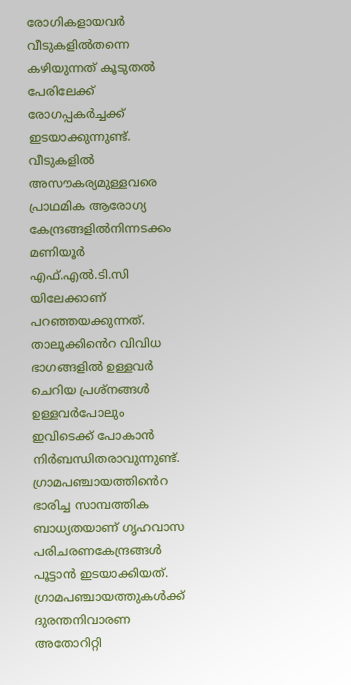രോഗികളായവർ വീടുകളിൽതന്നെ കഴിയുന്നത് കൂടുതൽ പേരിലേക്ക് രോഗപ്പകർച്ചക്ക് ഇടയാക്കുന്നുണ്ട്. വീടുകളിൽ അസൗകര്യമുള്ളവരെ പ്രാഥമിക ആരോഗ്യ കേന്ദ്രങ്ങളിൽനിന്നടക്കം മണിയൂർ എഫ്.എൽ.ടി.സി യിലേക്കാണ് പറഞ്ഞയക്കുന്നത്. താലൂക്കിൻെറ വിവിധ ഭാഗങ്ങളിൽ ഉള്ളവർ ചെറിയ പ്രശ്നങ്ങൾ ഉള്ളവർപോലും ഇവിടെക്ക് പോകാൻ നിർബന്ധിതരാവുന്നുണ്ട്. ഗ്രാമപഞ്ചായത്തിൻെറ ഭാരിച്ച സാമ്പത്തിക ബാധ്യതയാണ് ഗൃഹവാസ പരിചരണകേന്ദ്രങ്ങൾ പൂട്ടാൻ ഇടയാക്കിയത്. ഗ്രാമപഞ്ചായത്തുകൾക്ക് ദുരന്തനിവാരണ അതോറിറ്റി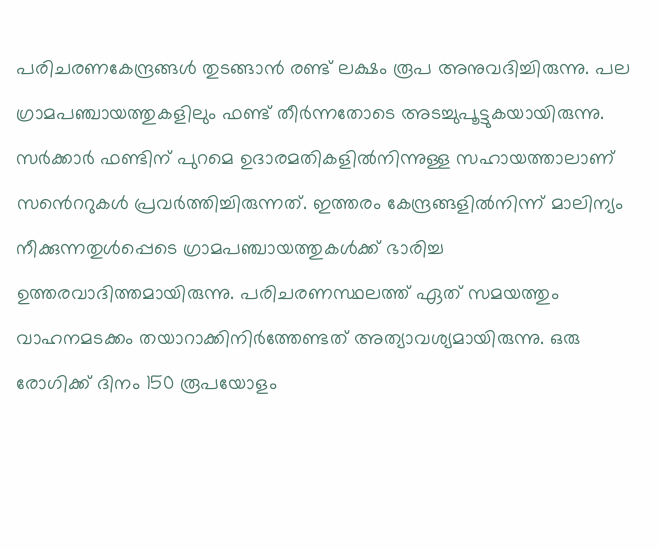പരിചരണകേന്ദ്രങ്ങൾ തുടങ്ങാൻ രണ്ട് ലക്ഷം രൂപ അനുവദിച്ചിരുന്നു. പല ഗ്രാമപഞ്ചായത്തുകളിലും ഫണ്ട് തീർന്നതോടെ അടച്ചുപൂട്ടുകയായിരുന്നു. സർക്കാർ ഫണ്ടിന് പുറമെ ഉദാരമതികളിൽനിന്നുള്ള സഹായത്താലാണ് സൻെററുകൾ പ്രവർത്തിച്ചിരുന്നത്. ഇത്തരം കേന്ദ്രങ്ങളിൽനിന്ന് മാലിന്യം നീക്കുന്നതുൾപ്പെടെ ഗ്രാമപഞ്ചായത്തുകൾക്ക് ഭാരിച്ച ഉത്തരവാദിത്തമായിരുന്നു. പരിചരണസ്ഥലത്ത് ഏത് സമയത്തും വാഹനമടക്കം തയാറാക്കിനിർത്തേണ്ടത് അത്യാവശ്യമായിരുന്നു. ഒരു രോഗിക്ക് ദിനം 150 രൂപയോളം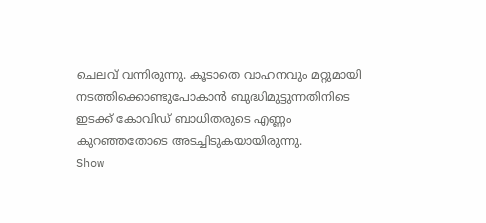ചെലവ് വന്നിരുന്നു. കൂടാതെ വാഹനവും മറ്റുമായി നടത്തിക്കൊണ്ടുപോകാൻ ബുദ്ധിമുട്ടുന്നതിനിടെ ഇടക്ക് കോവിഡ് ബാധിതരുടെ എണ്ണം കുറഞ്ഞതോടെ അടച്ചിടുകയായിരുന്നു.
Show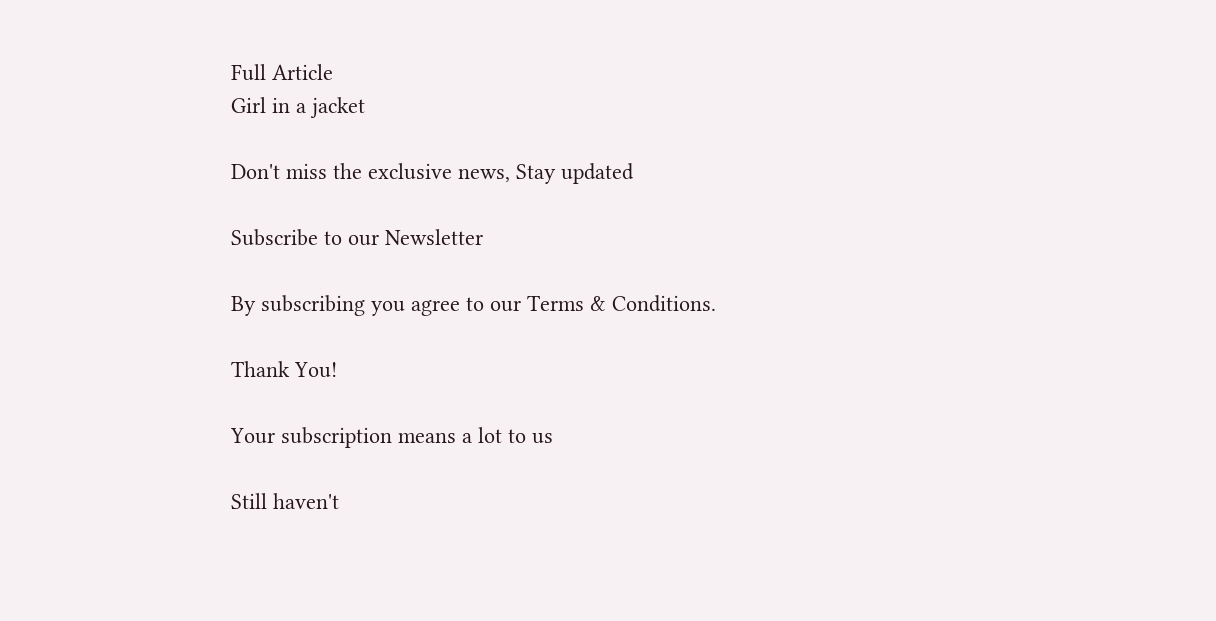Full Article
Girl in a jacket

Don't miss the exclusive news, Stay updated

Subscribe to our Newsletter

By subscribing you agree to our Terms & Conditions.

Thank You!

Your subscription means a lot to us

Still haven't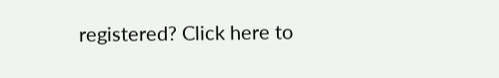registered? Click here to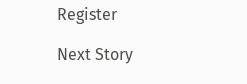Register

Next Story